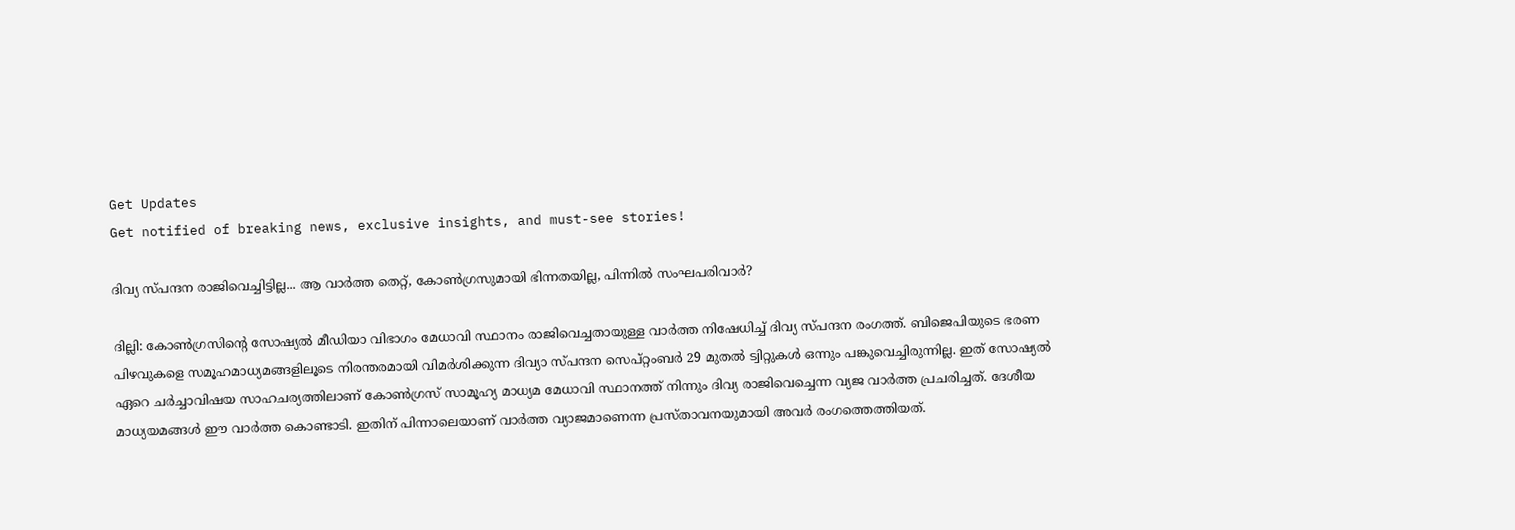Get Updates
Get notified of breaking news, exclusive insights, and must-see stories!

ദിവ്യ സ്പന്ദന രാജിവെച്ചിട്ടില്ല... ആ വാർത്ത തെറ്റ്, കോൺഗ്രസുമായി ഭിന്നതയില്ല, പിന്നിൽ സംഘപരിവാർ?

ദില്ലി: കോണ്‍ഗ്രസിന്റെ സോഷ്യല്‍ മീഡിയാ വിഭാഗം മേധാവി സ്ഥാനം രാജിവെച്ചതായുള്ള വാര്‍ത്ത നിഷേധിച്ച് ദിവ്യ സ്പന്ദന രംഗത്ത്. ബിജെപിയുടെ ഭരണ പിഴവുകളെ സമൂഹമാധ്യമങ്ങളിലൂടെ നിരന്തരമായി വിമര്‍ശിക്കുന്ന ദിവ്യാ സ്പന്ദന സെപ്റ്റംബര്‍ 29 മുതല്‍ ട്വിറ്റുകള്‍ ഒന്നും പങ്കുവെച്ചിരുന്നില്ല. ഇത് സോഷ്യല്‍ ഏറെ ചര്‍ച്ചാവിഷയ സാഹചര്യത്തിലാണ് കോണ്‍ഗ്രസ് സാമൂഹ്യ മാധ്യമ മേധാവി സ്ഥാനത്ത് നിന്നും ദിവ്യ രാജിവെച്ചെന്ന വ്യജ വാര്‍ത്ത പ്രചരിച്ചത്. ദേശീയ മാധ്യയമങ്ങൾ ഈ വാർത്ത കൊണ്ടാടി. ഇതിന് പിന്നാലെയാണ് വാർത്ത വ്യാജമാണെന്ന പ്രസ്താവനയുമായി അവർ രംഗത്തെത്തിയത്.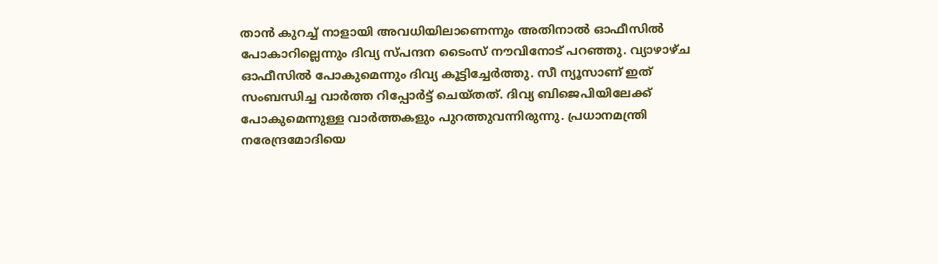താന്‍ കുറച്ച് നാളായി അവധിയിലാണെന്നും അതിനാല്‍ ഓഫീസില്‍ പോകാറില്ലെന്നും ദിവ്യ സ്പന്ദന ടൈംസ് നൗവിനോട് പറഞ്ഞു. വ്യാഴാഴ്ച ഓഫീസില്‍ പോകുമെന്നും ദിവ്യ കൂട്ടിച്ചേര്‍ത്തു. സീ ന്യൂസാണ് ഇത് സംബന്ധിച്ച വാര്‍ത്ത റിപ്പോര്‍ട്ട് ചെയ്തത്. ദിവ്യ ബിജെപിയിലേക്ക് പോകുമെന്നുള്ള വാര്‍ത്തകളും പുറത്തുവന്നിരുന്നു. പ്രധാനമന്ത്രി നരേന്ദ്രമോദിയെ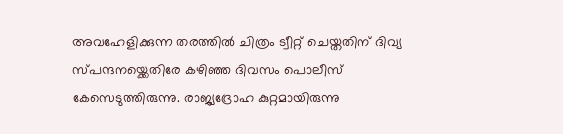അവഹേളിക്കുന്ന തരത്തില്‍ ചിത്രം ട്വീറ്റ് ചെയ്തതിന് ദിവ്യ സ്പന്ദനയ്ക്കെതിരേ കഴിഞ്ഞ ദിവസം പൊലീസ് കേസെടുത്തിരുന്നു. രാജ്യദ്രോഹ കുറ്റമായിരുന്നു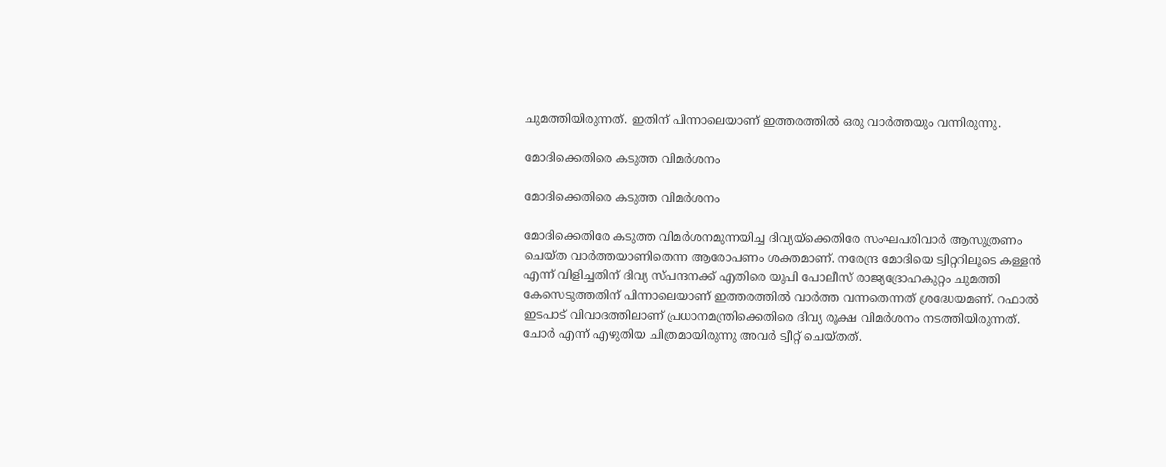ചുമത്തിയിരുന്നത്. ഇതിന് പിന്നാലെയാണ് ഇത്തരത്തിൽ ഒരു വാർത്തയും വന്നിരുന്നു.

മോദിക്കെതിരെ കടുത്ത വിമർശനം

മോദിക്കെതിരെ കടുത്ത വിമർശനം

മോദിക്കെതിരേ കടുത്ത വിമര്‍ശനമുന്നയിച്ച ദിവ്യയ്‌ക്കെതിരേ സംഘപരിവാര്‍ ആസുത്രണം ചെയ്ത വാര്‍ത്തയാണിതെന്ന ആരോപണം ശക്തമാണ്. നരേന്ദ്ര മോദിയെ ട്വിറ്ററിലൂടെ കള്ളന്‍ എന്ന് വിളിച്ചതിന് ദിവ്യ സ്പന്ദനക്ക് എതിരെ യുപി പോലീസ് രാജ്യദ്രോഹകുറ്റം ചുമത്തി കേസെടുത്തതിന് പിന്നാലെയാണ് ഇത്തരത്തിൽ വാർത്ത വന്നതെന്നത് ശ്രദ്ധേയമണ്. റഫാല്‍ ഇടപാട് വിവാദത്തിലാണ് പ്രധാനമന്ത്രിക്കെതിരെ ദിവ്യ രൂക്ഷ വിമർശനം നടത്തിയിരുന്നത്. ചോർ എന്ന് എഴുതിയ ചിത്രമായിരുന്നു അവർ ട്വീറ്റ് ചെയ്തത്.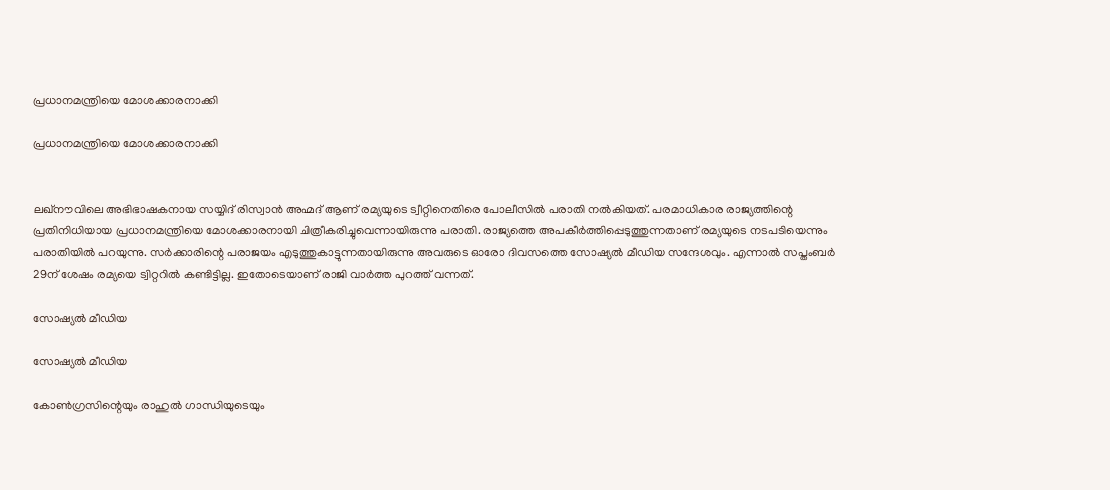പ്രധാനമന്ത്രിയെ മോശക്കാരനാക്കി

പ്രധാനമന്ത്രിയെ മോശക്കാരനാക്കി


ലഖ്‌നൗവിലെ അഭിഭാഷകനായ സയ്യിദ് രിസ്വാന്‍ അഹ്മദ് ആണ് രമ്യയുടെ ട്വീറ്റിനെതിരെ പോലീസില്‍ പരാതി നല്‍കിയത്. പരമാധികാര രാജ്യത്തിന്റെ പ്രതിനിധിയായ പ്രധാനമന്ത്രിയെ മോശക്കാരനായി ചിത്രീകരിച്ചുവെന്നായിരുന്നു പരാതി. രാജ്യത്തെ അപകീര്‍ത്തിപ്പെടുത്തുന്നതാണ് രമ്യയുടെ നടപടിയെന്നും പരാതിയില്‍ പറയുന്നു. സര്‍ക്കാരിന്റെ പരാജയം എടുത്തുകാട്ടുന്നതായിരുന്നു അവരുടെ ഓരോ ദിവസത്തെ സോഷ്യല്‍ മീഡിയ സന്ദേശവും. എന്നാല്‍ സപ്തംബര്‍ 29ന് ശേഷം രമ്യയെ ട്വിറ്ററില്‍ കണ്ടിട്ടില്ല. ഇതോടെയാണ് രാജി വാർത്ത പുറത്ത് വന്നത്.

സോഷ്യൽ മീഡിയ

സോഷ്യൽ മീഡിയ

കോണ്‍ഗ്രസിന്റെയും രാഹുല്‍ ഗാന്ധിയുടെയും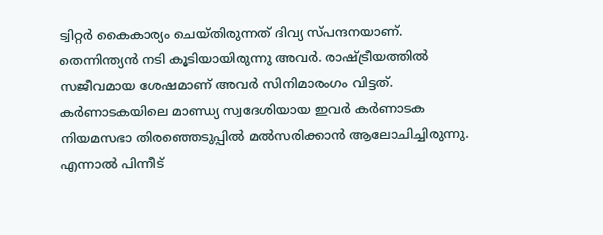ട്വിറ്റര്‍ കൈകാര്യം ചെയ്തിരുന്നത് ദിവ്യ സ്പന്ദനയാണ്. തെന്നിന്ത്യൻ നടി കൂടിയായിരുന്നു അവർ. രാഷ്ട്രീയത്തില്‍ സജീവമായ ശേഷമാണ് അവര്‍ സിനിമാരംഗം വിട്ടത്. കര്‍ണാടകയിലെ മാണ്ഡ്യ സ്വദേശിയായ ഇവര്‍ കര്‍ണാടക നിയമസഭാ തിരഞ്ഞെടുപ്പില്‍ മല്‍സരിക്കാന്‍ ആലോചിച്ചിരുന്നു. എന്നാൽ പിന്നീട്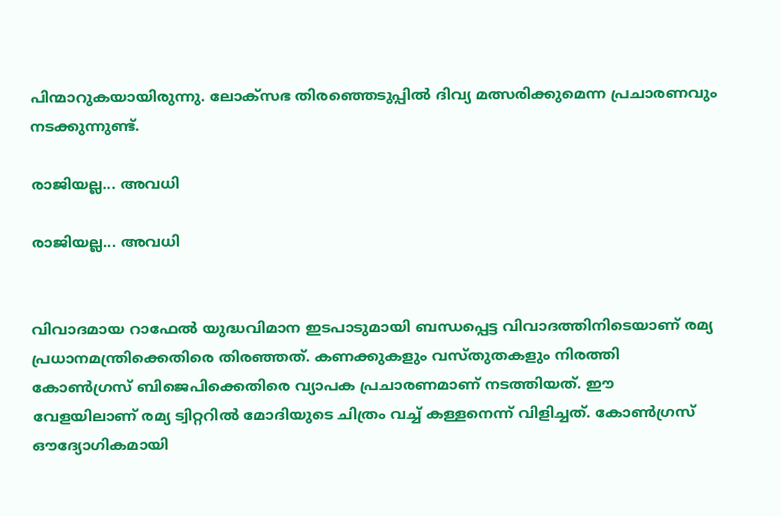പിന്മാറുകയായിരുന്നു. ലോക്സഭ തിരഞ്ഞെടുപ്പിൽ ദിവ്യ മത്സരിക്കുമെന്ന പ്രചാരണവും നടക്കുന്നുണ്ട്.

രാജിയല്ല... അവധി

രാജിയല്ല... അവധി


വിവാദമായ റാഫേല്‍ യുദ്ധവിമാന ഇടപാടുമായി ബന്ധപ്പെട്ട വിവാദത്തിനിടെയാണ് രമ്യ പ്രധാനമന്ത്രിക്കെതിരെ തിരഞ്ഞത്. കണക്കുകളും വസ്തുതകളും നിരത്തി കോണ്‍ഗ്രസ് ബിജെപിക്കെതിരെ വ്യാപക പ്രചാരണമാണ് നടത്തിയത്. ഈ വേളയിലാണ് രമ്യ ട്വിറ്ററില്‍ മോദിയുടെ ചിത്രം വച്ച് കള്ളനെന്ന് വിളിച്ചത്. കോണ്‍ഗ്രസ് ഔദ്യോഗികമായി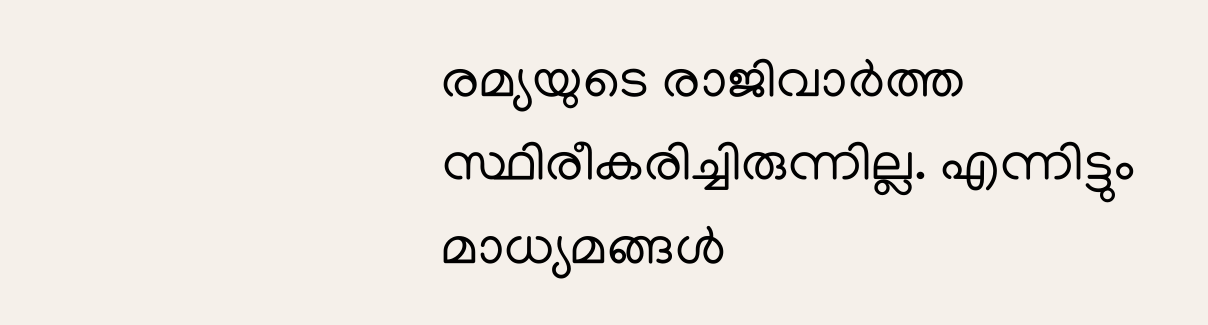രമ്യയുടെ രാജിവാര്‍ത്ത സ്ഥിരീകരിച്ചിരുന്നില്ല. എന്നിട്ടും മാധ്യമങ്ങൾ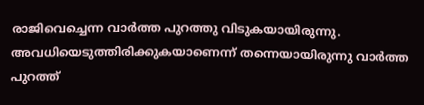രാജിവെച്ചെന്ന വാർത്ത പുറത്തു വിടുകയായിരുന്നു. അവധിയെടുത്തിരിക്കുകയാണെന്ന് തന്നെയായിരുന്നു വാർത്ത പുറത്ത്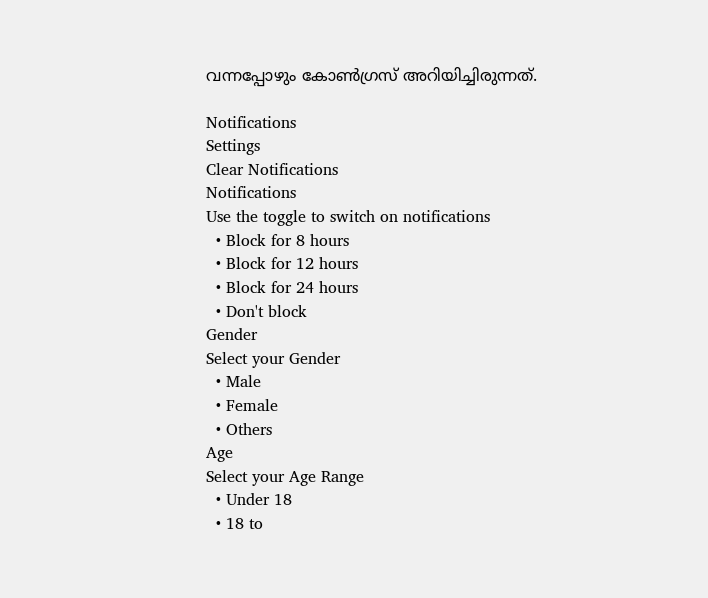വന്നപ്പോഴും കോൺഗ്രസ് അറിയിച്ചിരുന്നത്.

Notifications
Settings
Clear Notifications
Notifications
Use the toggle to switch on notifications
  • Block for 8 hours
  • Block for 12 hours
  • Block for 24 hours
  • Don't block
Gender
Select your Gender
  • Male
  • Female
  • Others
Age
Select your Age Range
  • Under 18
  • 18 to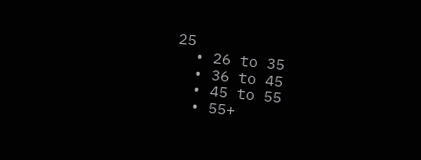25
  • 26 to 35
  • 36 to 45
  • 45 to 55
  • 55+